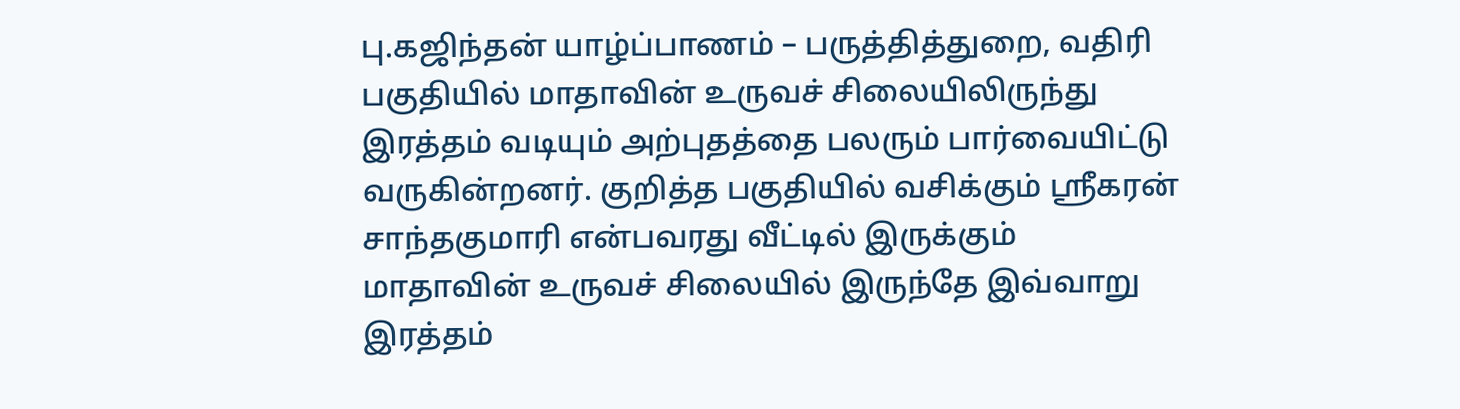பு.கஜிந்தன் யாழ்ப்பாணம் – பருத்தித்துறை, வதிரி பகுதியில் மாதாவின் உருவச் சிலையிலிருந்து இரத்தம் வடியும் அற்புதத்தை பலரும் பார்வையிட்டு வருகின்றனர். குறித்த பகுதியில் வசிக்கும் ஸ்ரீகரன் சாந்தகுமாரி என்பவரது வீட்டில் இருக்கும் மாதாவின் உருவச் சிலையில் இருந்தே இவ்வாறு இரத்தம்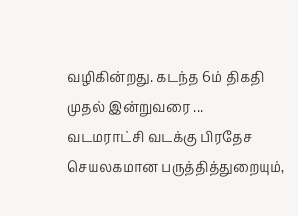வழிகின்றது. கடந்த 6ம் திகதி முதல் இன்றுவரை ...
வடமராட்சி வடக்கு பிரதேச செயலகமான பருத்தித்துறையும்,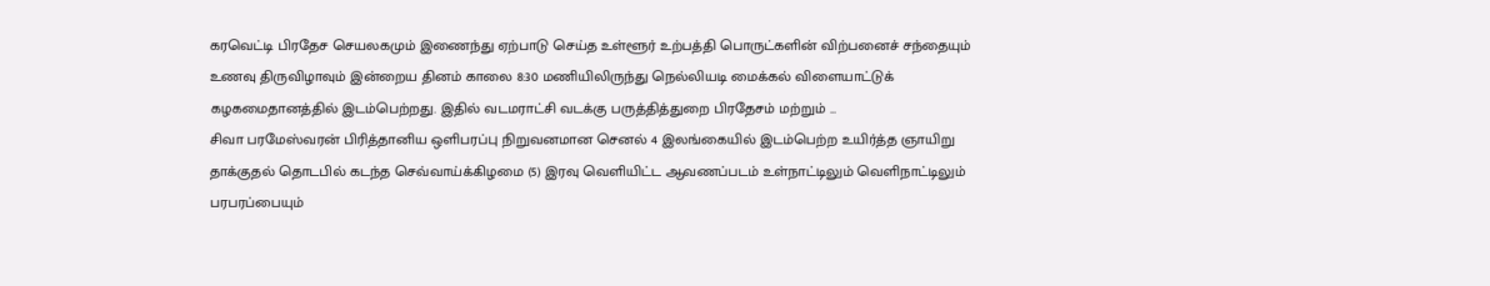கரவெட்டி பிரதேச செயலகமும் இணைந்து ஏற்பாடு செய்த உள்ளூர் உற்பத்தி பொருட்களின் விற்பனைச் சந்தையும் உணவு திருவிழாவும் இன்றைய தினம் காலை 8:30 மணியிலிருந்து நெல்லியடி மைக்கல் விளையாட்டுக் கழகமைதானத்தில் இடம்பெற்றது. இதில் வடமராட்சி வடக்கு பருத்தித்துறை பிரதேசம் மற்றும் ...
சிவா பரமேஸ்வரன் பிரித்தானிய ஒளிபரப்பு நிறுவனமான செனல் 4 இலங்கையில் இடம்பெற்ற உயிர்த்த ஞாயிறு தாக்குதல் தொடபில் கடந்த செவ்வாய்க்கிழமை (5) இரவு வெளியிட்ட ஆவணப்படம் உள்நாட்டிலும் வெளிநாட்டிலும் பரபரப்பையும்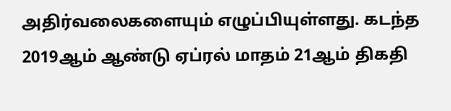அதிர்வலைகளையும் எழுப்பியுள்ளது. கடந்த 2019ஆம் ஆண்டு ஏப்ரல் மாதம் 21ஆம் திகதி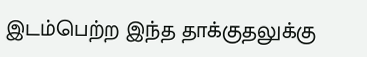இடம்பெற்ற இந்த தாக்குதலுக்கு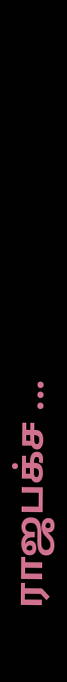ராஜபக்ச ...